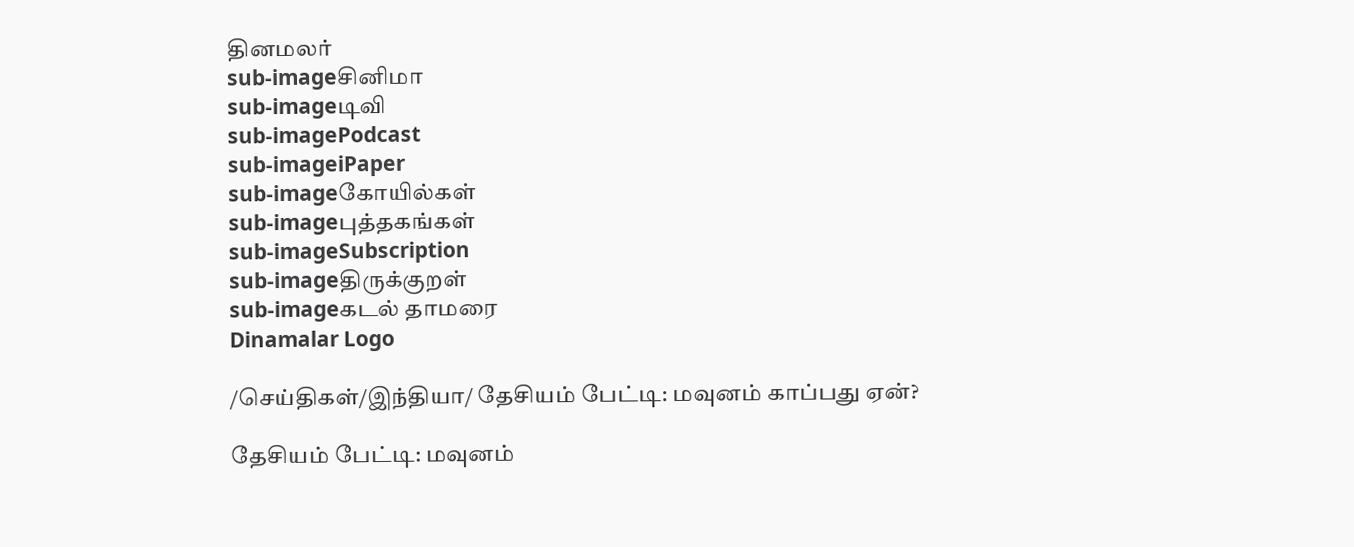தினமலர்
sub-imageசினிமா
sub-imageடிவி
sub-imagePodcast
sub-imageiPaper
sub-imageகோயில்கள்
sub-imageபுத்தகங்கள்
sub-imageSubscription
sub-imageதிருக்குறள்
sub-imageகடல் தாமரை
Dinamalar Logo

/செய்திகள்/இந்தியா/ தேசியம் பேட்டி: மவுனம் காப்பது ஏன்?

தேசியம் பேட்டி: மவுனம்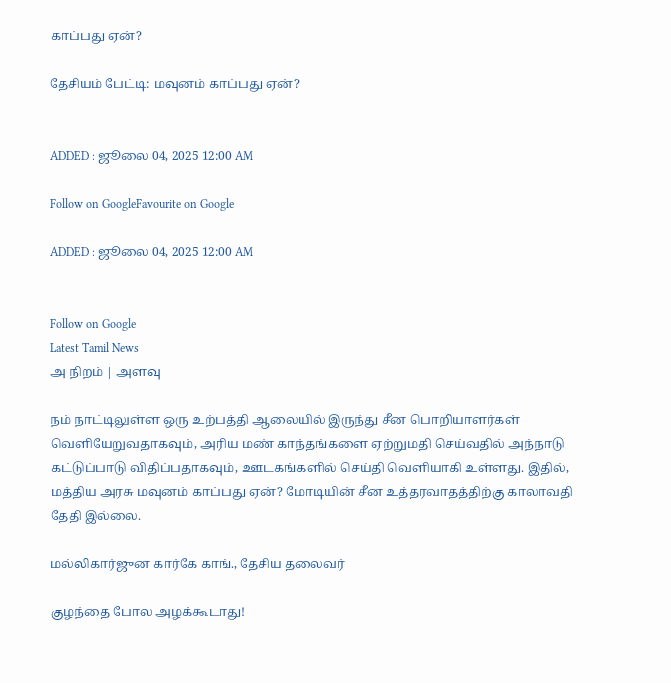காப்பது ஏன்?

தேசியம் பேட்டி: மவுனம் காப்பது ஏன்?


ADDED : ஜூலை 04, 2025 12:00 AM

Follow on GoogleFavourite on Google

ADDED : ஜூலை 04, 2025 12:00 AM


Follow on Google
Latest Tamil News
அ நிறம் | அளவு

நம் நாட்டிலுள்ள ஒரு உற்பத்தி ஆலையில் இருந்து சீன பொறியாளர்கள் வெளியேறுவதாகவும், அரிய மண் காந்தங்களை ஏற்றுமதி செய்வதில் அந்நாடு கட்டுப்பாடு விதிப்பதாகவும், ஊடகங்களில் செய்தி வெளியாகி உள்ளது. இதில், மத்திய அரசு மவுனம் காப்பது ஏன்? மோடியின் சீன உத்தரவாதத்திற்கு காலாவதி தேதி இல்லை.

மல்லிகார்ஜுன கார்கே காங்., தேசிய தலைவர்

குழந்தை போல அழக்கூடாது!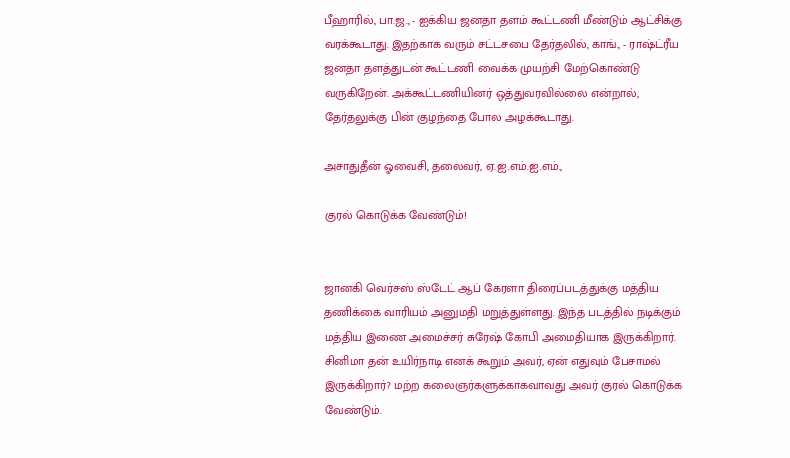பீஹாரில், பா.ஜ., - ஐக்கிய ஜனதா தளம் கூட்டணி மீண்டும் ஆட்சிக்கு வரக்கூடாது. இதற்காக வரும் சட்டசபை தேர்தலில், காங்., - ராஷ்ட்ரீய ஜனதா தளத்துடன் கூட்டணி வைக்க முயற்சி மேற்கொண்டு வருகிறேன். அக்கூட்டணியினர் ஒத்துவரவில்லை என்றால், தேர்தலுக்கு பின் குழந்தை போல அழக்கூடாது.

அசாதுதீன் ஓவைசி, தலைவர், ஏ.ஐ.எம்.ஐ.எம்.,

குரல் கொடுக்க வேண்டும்!


ஜானகி வெர்சஸ் ஸ்டேட் ஆப் கேரளா திரைப்படத்துக்கு மத்திய தணிக்கை வாரியம் அனுமதி மறுத்துள்ளது. இந்த படத்தில் நடிக்கும் மத்திய இணை அமைச்சர் சுரேஷ் கோபி அமைதியாக இருக்கிறார். சினிமா தன் உயிர்நாடி எனக் கூறும் அவர், ஏன் எதுவும் பேசாமல் இருக்கிறார்? மற்ற கலைஞர்களுக்காகவாவது அவர் குரல் கொடுக்க வேண்டும்.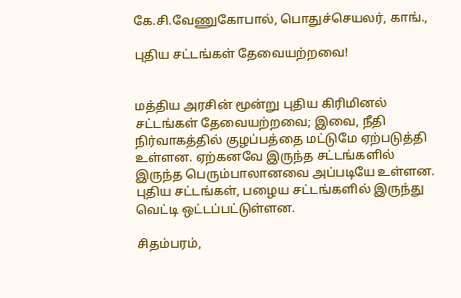கே.சி.வேணுகோபால், பொதுச்செயலர், காங்.,

புதிய சட்டங்கள் தேவையற்றவை!


மத்திய அரசின் மூன்று புதிய கிரிமினல் சட்டங்கள் தேவையற்றவை; இவை, நீதி நிர்வாகத்தில் குழப்பத்தை மட்டுமே ஏற்படுத்தி உள்ளன. ஏற்கனவே இருந்த சட்டங்களில் இருந்த பெரும்பாலானவை அப்படியே உள்ளன. புதிய சட்டங்கள், பழைய சட்டங்களில் இருந்து வெட்டி ஒட்டப்பட்டுள்ளன.

சிதம்பரம்,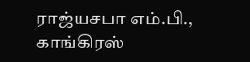ராஜ்யசபா எம்.பி., காங்கிரஸ்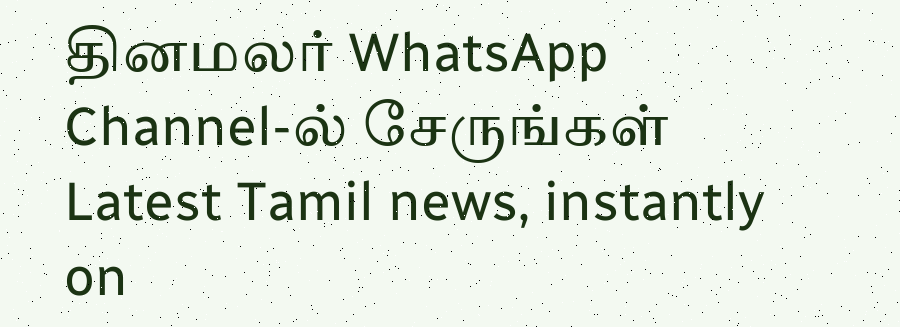தினமலர் WhatsApp Channel-ல் சேருங்கள்
Latest Tamil news, instantly on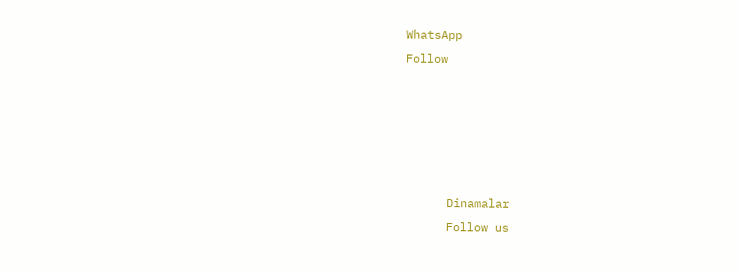WhatsApp
Follow





      Dinamalar
      Follow us